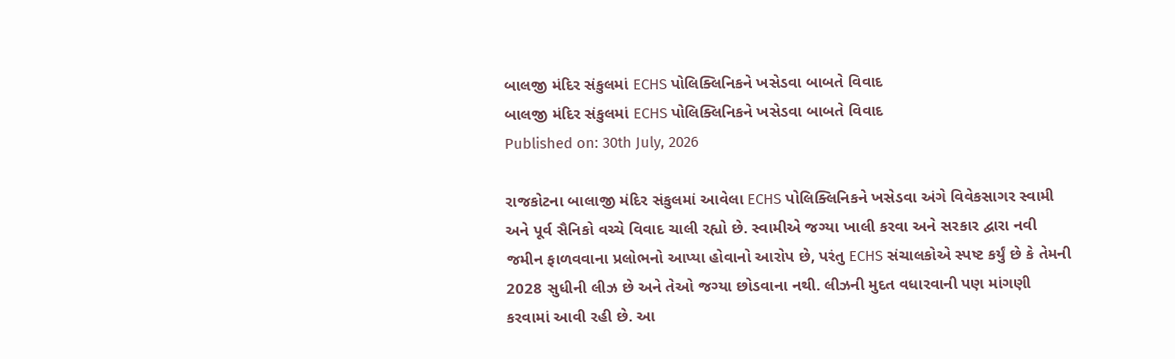બાલજી મંદિર સંકુલમાં ECHS પોલિક્લિનિકને ખસેડવા બાબતે વિવાદ
બાલજી મંદિર સંકુલમાં ECHS પોલિક્લિનિકને ખસેડવા બાબતે વિવાદ
Published on: 30th July, 2026

રાજકોટના બાલાજી મંદિર સંકુલમાં આવેલા ECHS પોલિક્લિનિકને ખસેડવા અંગે વિવેકસાગર સ્વામી અને પૂર્વ સૈનિકો વચ્ચે વિવાદ ચાલી રહ્યો છે. સ્વામીએ જગ્યા ખાલી કરવા અને સરકાર દ્વારા નવી જમીન ફાળવવાના પ્રલોભનો આપ્યા હોવાનો આરોપ છે, પરંતુ ECHS સંચાલકોએ સ્પષ્ટ કર્યું છે કે તેમની 2028 સુધીની લીઝ છે અને તેઓ જગ્યા છોડવાના નથી. લીઝની મુદત વધારવાની પણ માંગણી કરવામાં આવી રહી છે. આ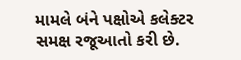મામલે બંને પક્ષોએ કલેક્ટર સમક્ષ રજૂઆતો કરી છે.